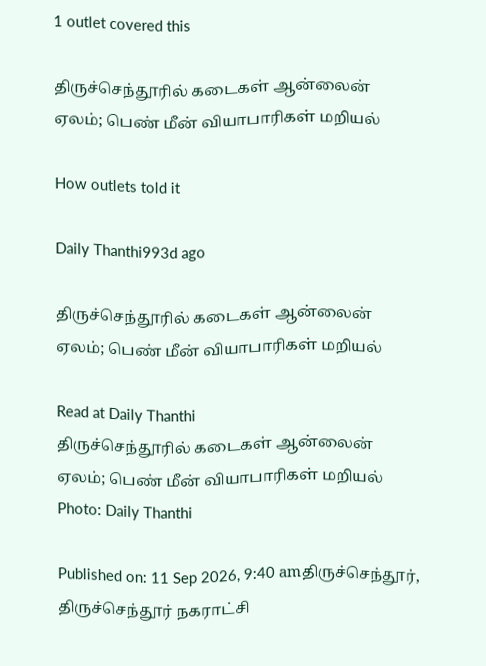1 outlet covered this

திருச்செந்தூரில் கடைகள் ஆன்லைன் ஏலம்; பெண் மீன் வியாபாரிகள் மறியல்

How outlets told it

Daily Thanthi993d ago

திருச்செந்தூரில் கடைகள் ஆன்லைன் ஏலம்; பெண் மீன் வியாபாரிகள் மறியல்

Read at Daily Thanthi
திருச்செந்தூரில் கடைகள் ஆன்லைன் ஏலம்; பெண் மீன் வியாபாரிகள் மறியல்
Photo: Daily Thanthi

Published on: 11 Sep 2026, 9:40 amதிருச்செந்தூர், திருச்செந்தூர் நகராட்சி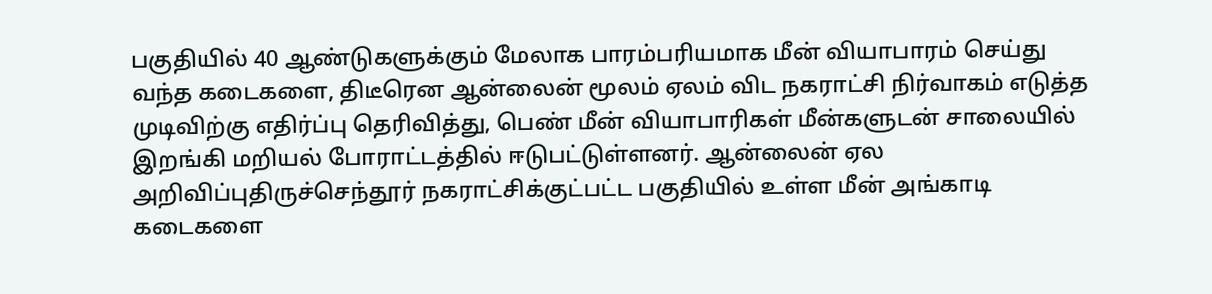பகுதியில் 40 ஆண்டுகளுக்கும் மேலாக பாரம்பரியமாக மீன் வியாபாரம் செய்து வந்த கடைகளை, திடீரென ஆன்லைன் மூலம் ஏலம் விட நகராட்சி நிர்வாகம் எடுத்த முடிவிற்கு எதிர்ப்பு தெரிவித்து, பெண் மீன் வியாபாரிகள் மீன்களுடன் சாலையில் இறங்கி மறியல் போராட்டத்தில் ஈடுபட்டுள்ளனர். ஆன்லைன் ஏல அறிவிப்புதிருச்செந்தூர் நகராட்சிக்குட்பட்ட பகுதியில் உள்ள மீன் அங்காடி கடைகளை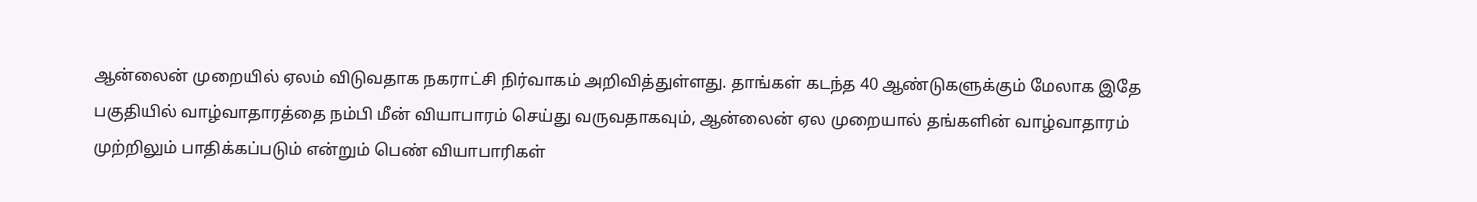ஆன்லைன் முறையில் ஏலம் விடுவதாக நகராட்சி நிர்வாகம் அறிவித்துள்ளது. தாங்கள் கடந்த 40 ஆண்டுகளுக்கும் மேலாக இதே பகுதியில் வாழ்வாதாரத்தை நம்பி மீன் வியாபாரம் செய்து வருவதாகவும், ஆன்லைன் ஏல முறையால் தங்களின் வாழ்வாதாரம் முற்றிலும் பாதிக்கப்படும் என்றும் பெண் வியாபாரிகள்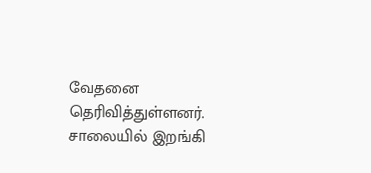வேதனை தெரிவித்துள்ளனர். சாலையில் இறங்கி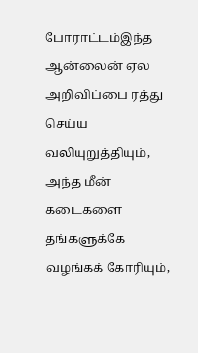போராட்டம்இந்த ஆன்லைன் ஏல அறிவிப்பை ரத்து செய்ய வலியுறுத்தியும், அந்த மீன் கடைகளை தங்களுக்கே வழங்கக் கோரியும்,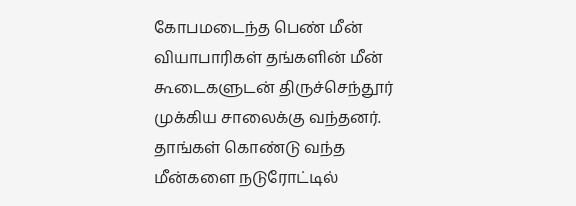கோபமடைந்த பெண் மீன் வியாபாரிகள் தங்களின் மீன் கூடைகளுடன் திருச்செந்தூர் முக்கிய சாலைக்கு வந்தனர். தாங்கள் கொண்டு வந்த மீன்களை நடுரோட்டில்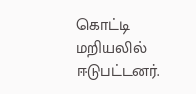கொட்டி மறியலில் ஈடுபட்டனர்.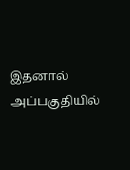இதனால் அப்பகுதியில்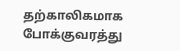தற்காலிகமாக போக்குவரத்து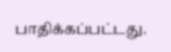பாதிக்கப்பட்டது.